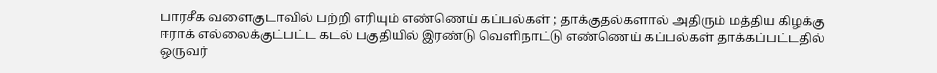பாரசீக வளைகுடாவில் பற்றி எரியும் எண்ணெய் கப்பல்கள் ; தாக்குதல்களால் அதிரும் மத்திய கிழக்கு
ஈராக் எல்லைக்குட்பட்ட கடல் பகுதியில் இரண்டு வெளிநாட்டு எண்ணெய் கப்பல்கள் தாக்கப்பட்டதில் ஒருவர்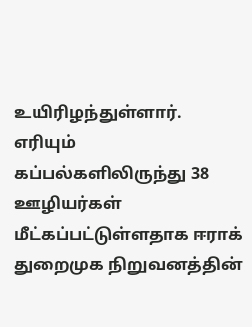உயிரிழந்துள்ளார். எரியும் கப்பல்களிலிருந்து 38 ஊழியர்கள் மீட்கப்பட்டுள்ளதாக ஈராக் துறைமுக நிறுவனத்தின்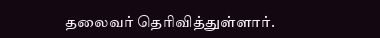தலைவர் தெரிவித்துள்ளார்.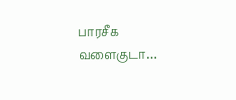பாரசீக வளைகுடா…